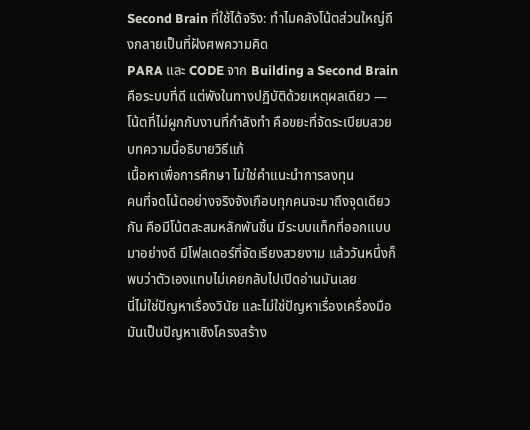Second Brain ที่ใช้ได้จริง: ทำไมคลังโน้ตส่วนใหญ่ถึงกลายเป็นที่ฝังศพความคิด
PARA และ CODE จาก Building a Second Brain คือระบบที่ดี แต่พังในทางปฏิบัติด้วยเหตุผลเดียว — โน้ตที่ไม่ผูกกับงานที่กำลังทำ คือขยะที่จัดระเบียบสวย บทความนี้อธิบายวิธีแก้
เนื้อหาเพื่อการศึกษา ไม่ใช่คำแนะนำการลงทุน
คนที่จดโน้ตอย่างจริงจังเกือบทุกคนจะมาถึงจุดเดียวกัน คือมีโน้ตสะสมหลักพันชิ้น มีระบบแท็กที่ออกแบบมาอย่างดี มีโฟลเดอร์ที่จัดเรียงสวยงาม แล้ววันหนึ่งก็พบว่าตัวเองแทบไม่เคยกลับไปเปิดอ่านมันเลย
นี่ไม่ใช่ปัญหาเรื่องวินัย และไม่ใช่ปัญหาเรื่องเครื่องมือ มันเป็นปัญหาเชิงโครงสร้าง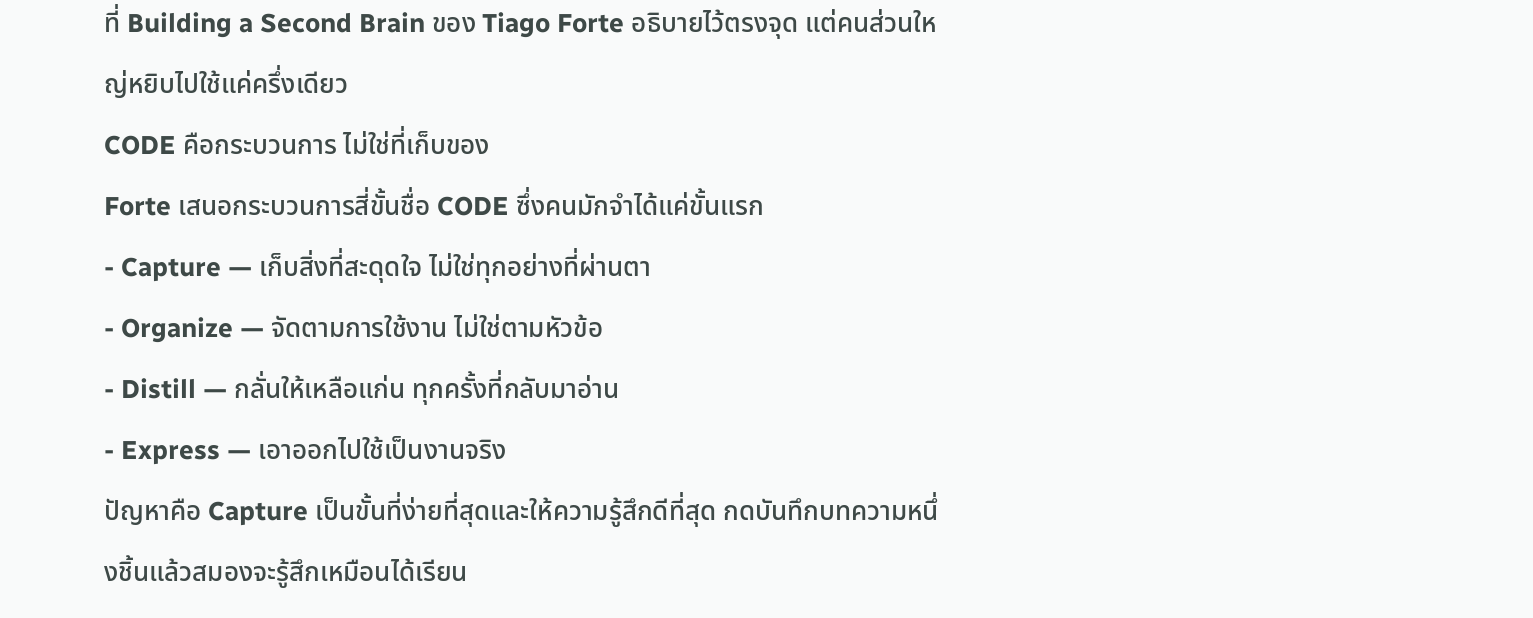ที่ Building a Second Brain ของ Tiago Forte อธิบายไว้ตรงจุด แต่คนส่วนใหญ่หยิบไปใช้แค่ครึ่งเดียว
CODE คือกระบวนการ ไม่ใช่ที่เก็บของ
Forte เสนอกระบวนการสี่ขั้นชื่อ CODE ซึ่งคนมักจำได้แค่ขั้นแรก
- Capture — เก็บสิ่งที่สะดุดใจ ไม่ใช่ทุกอย่างที่ผ่านตา
- Organize — จัดตามการใช้งาน ไม่ใช่ตามหัวข้อ
- Distill — กลั่นให้เหลือแก่น ทุกครั้งที่กลับมาอ่าน
- Express — เอาออกไปใช้เป็นงานจริง
ปัญหาคือ Capture เป็นขั้นที่ง่ายที่สุดและให้ความรู้สึกดีที่สุด กดบันทึกบทความหนึ่งชิ้นแล้วสมองจะรู้สึกเหมือนได้เรียน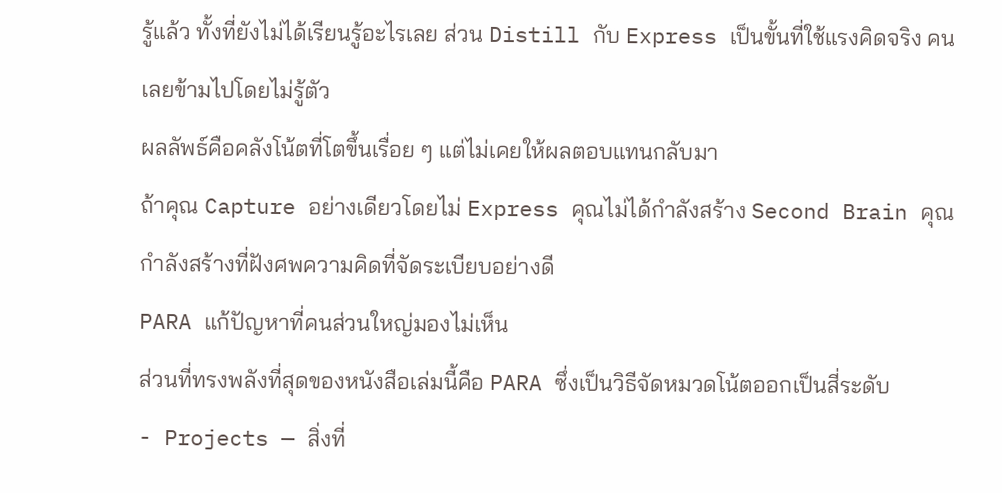รู้แล้ว ทั้งที่ยังไม่ได้เรียนรู้อะไรเลย ส่วน Distill กับ Express เป็นขั้นที่ใช้แรงคิดจริง คนเลยข้ามไปโดยไม่รู้ตัว
ผลลัพธ์คือคลังโน้ตที่โตขึ้นเรื่อย ๆ แต่ไม่เคยให้ผลตอบแทนกลับมา
ถ้าคุณ Capture อย่างเดียวโดยไม่ Express คุณไม่ได้กำลังสร้าง Second Brain คุณกำลังสร้างที่ฝังศพความคิดที่จัดระเบียบอย่างดี
PARA แก้ปัญหาที่คนส่วนใหญ่มองไม่เห็น
ส่วนที่ทรงพลังที่สุดของหนังสือเล่มนี้คือ PARA ซึ่งเป็นวิธีจัดหมวดโน้ตออกเป็นสี่ระดับ
- Projects — สิ่งที่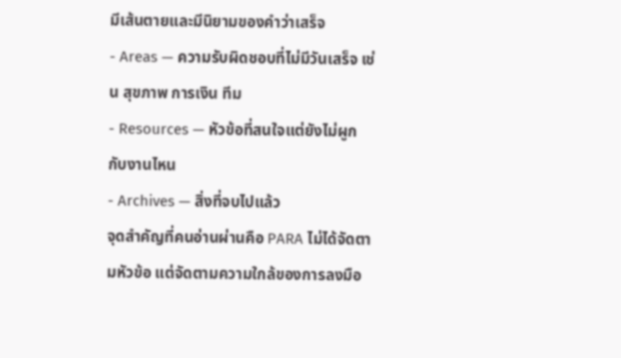มีเส้นตายและมีนิยามของคำว่าเสร็จ
- Areas — ความรับผิดชอบที่ไม่มีวันเสร็จ เช่น สุขภาพ การเงิน ทีม
- Resources — หัวข้อที่สนใจแต่ยังไม่ผูกกับงานไหน
- Archives — สิ่งที่จบไปแล้ว
จุดสำคัญที่คนอ่านผ่านคือ PARA ไม่ได้จัดตามหัวข้อ แต่จัดตามความใกล้ของการลงมือ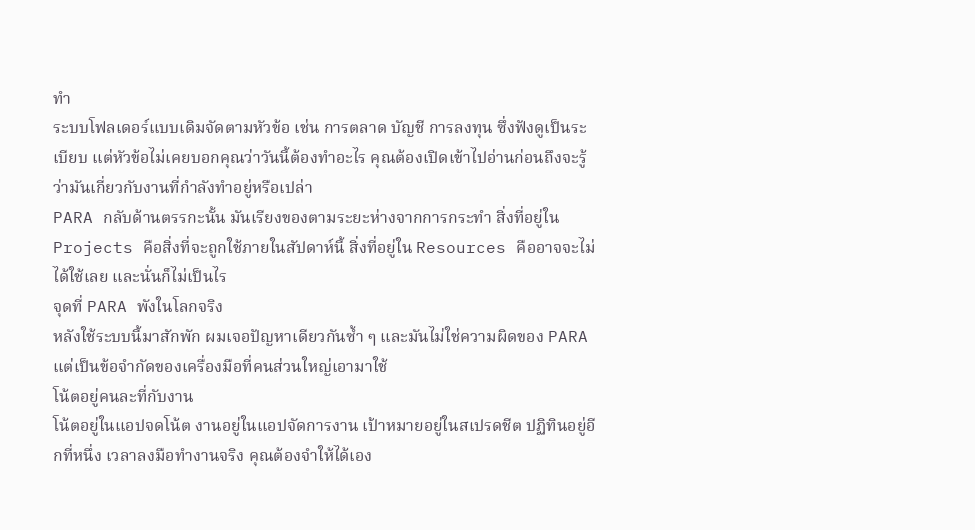ทำ
ระบบโฟลเดอร์แบบเดิมจัดตามหัวข้อ เช่น การตลาด บัญชี การลงทุน ซึ่งฟังดูเป็นระเบียบ แต่หัวข้อไม่เคยบอกคุณว่าวันนี้ต้องทำอะไร คุณต้องเปิดเข้าไปอ่านก่อนถึงจะรู้ว่ามันเกี่ยวกับงานที่กำลังทำอยู่หรือเปล่า
PARA กลับด้านตรรกะนั้น มันเรียงของตามระยะห่างจากการกระทำ สิ่งที่อยู่ใน Projects คือสิ่งที่จะถูกใช้ภายในสัปดาห์นี้ สิ่งที่อยู่ใน Resources คืออาจจะไม่ได้ใช้เลย และนั่นก็ไม่เป็นไร
จุดที่ PARA พังในโลกจริง
หลังใช้ระบบนี้มาสักพัก ผมเจอปัญหาเดียวกันซ้ำ ๆ และมันไม่ใช่ความผิดของ PARA แต่เป็นข้อจำกัดของเครื่องมือที่คนส่วนใหญ่เอามาใช้
โน้ตอยู่คนละที่กับงาน
โน้ตอยู่ในแอปจดโน้ต งานอยู่ในแอปจัดการงาน เป้าหมายอยู่ในสเปรดชีต ปฏิทินอยู่อีกที่หนึ่ง เวลาลงมือทำงานจริง คุณต้องจำให้ได้เอง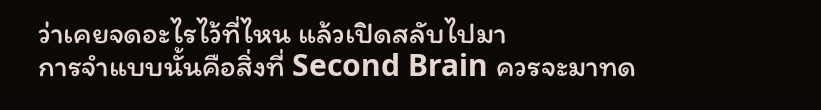ว่าเคยจดอะไรไว้ที่ไหน แล้วเปิดสลับไปมา
การจำแบบนั้นคือสิ่งที่ Second Brain ควรจะมาทด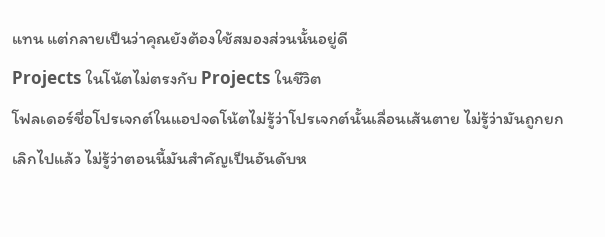แทน แต่กลายเป็นว่าคุณยังต้องใช้สมองส่วนนั้นอยู่ดี
Projects ในโน้ตไม่ตรงกับ Projects ในชีวิต
โฟลเดอร์ชื่อโปรเจกต์ในแอปจดโน้ตไม่รู้ว่าโปรเจกต์นั้นเลื่อนเส้นตาย ไม่รู้ว่ามันถูกยกเลิกไปแล้ว ไม่รู้ว่าตอนนี้มันสำคัญเป็นอันดับห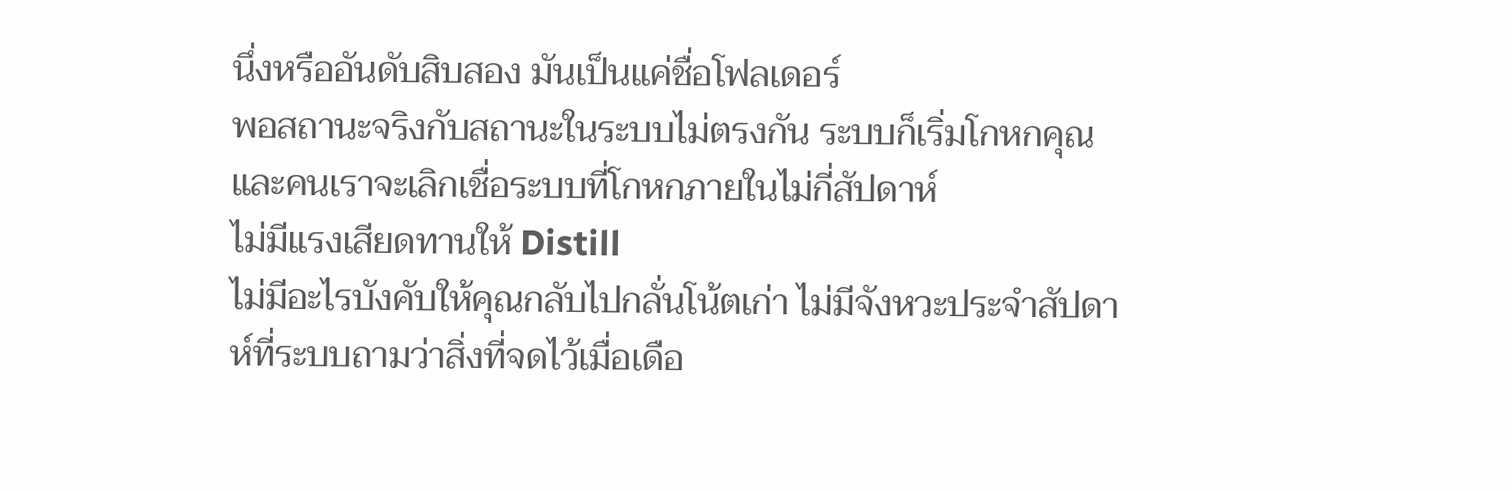นึ่งหรืออันดับสิบสอง มันเป็นแค่ชื่อโฟลเดอร์
พอสถานะจริงกับสถานะในระบบไม่ตรงกัน ระบบก็เริ่มโกหกคุณ และคนเราจะเลิกเชื่อระบบที่โกหกภายในไม่กี่สัปดาห์
ไม่มีแรงเสียดทานให้ Distill
ไม่มีอะไรบังคับให้คุณกลับไปกลั่นโน้ตเก่า ไม่มีจังหวะประจำสัปดาห์ที่ระบบถามว่าสิ่งที่จดไว้เมื่อเดือ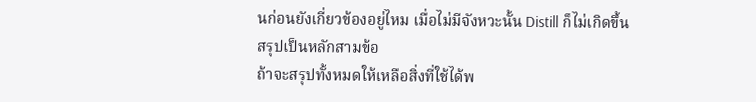นก่อนยังเกี่ยวข้องอยู่ไหม เมื่อไม่มีจังหวะนั้น Distill ก็ไม่เกิดขึ้น
สรุปเป็นหลักสามข้อ
ถ้าจะสรุปทั้งหมดให้เหลือสิ่งที่ใช้ได้พ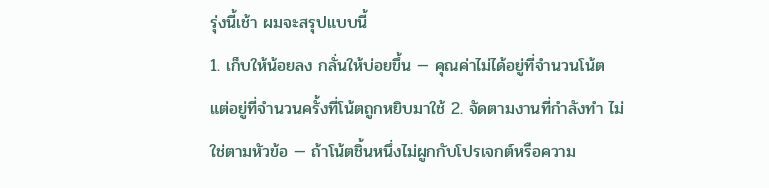รุ่งนี้เช้า ผมจะสรุปแบบนี้
1. เก็บให้น้อยลง กลั่นให้บ่อยขึ้น — คุณค่าไม่ได้อยู่ที่จำนวนโน้ต แต่อยู่ที่จำนวนครั้งที่โน้ตถูกหยิบมาใช้ 2. จัดตามงานที่กำลังทำ ไม่ใช่ตามหัวข้อ — ถ้าโน้ตชิ้นหนึ่งไม่ผูกกับโปรเจกต์หรือความ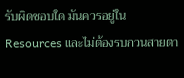รับผิดชอบใด มันควรอยู่ใน Resources และไม่ต้องรบกวนสายตา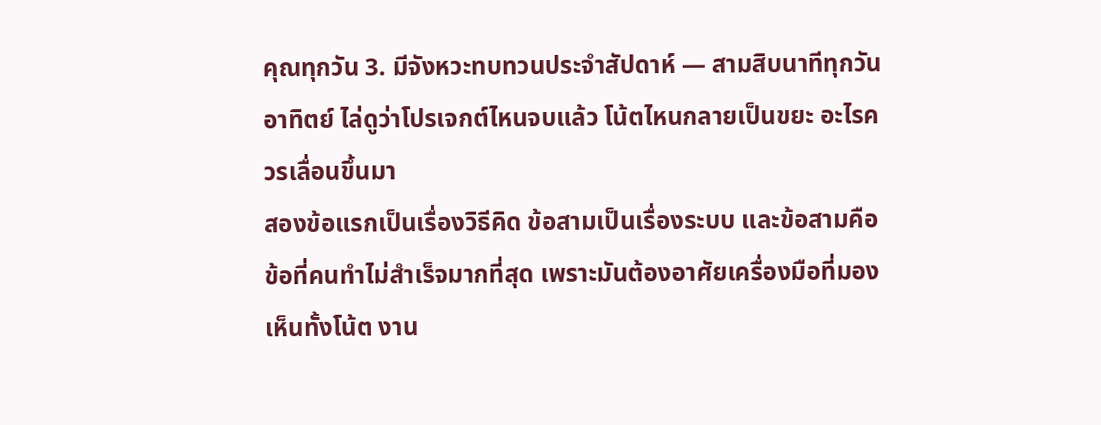คุณทุกวัน 3. มีจังหวะทบทวนประจำสัปดาห์ — สามสิบนาทีทุกวันอาทิตย์ ไล่ดูว่าโปรเจกต์ไหนจบแล้ว โน้ตไหนกลายเป็นขยะ อะไรควรเลื่อนขึ้นมา
สองข้อแรกเป็นเรื่องวิธีคิด ข้อสามเป็นเรื่องระบบ และข้อสามคือข้อที่คนทำไม่สำเร็จมากที่สุด เพราะมันต้องอาศัยเครื่องมือที่มองเห็นทั้งโน้ต งาน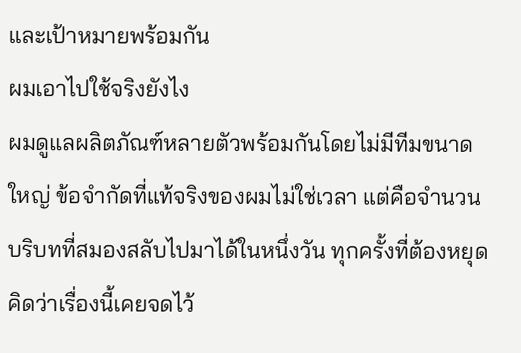และเป้าหมายพร้อมกัน
ผมเอาไปใช้จริงยังไง
ผมดูแลผลิตภัณฑ์หลายตัวพร้อมกันโดยไม่มีทีมขนาดใหญ่ ข้อจำกัดที่แท้จริงของผมไม่ใช่เวลา แต่คือจำนวนบริบทที่สมองสลับไปมาได้ในหนึ่งวัน ทุกครั้งที่ต้องหยุดคิดว่าเรื่องนี้เคยจดไว้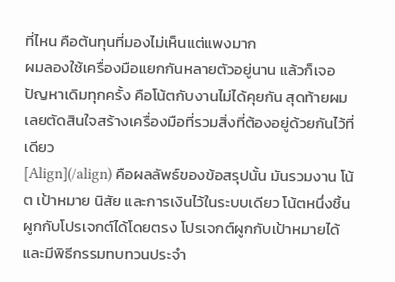ที่ไหน คือต้นทุนที่มองไม่เห็นแต่แพงมาก
ผมลองใช้เครื่องมือแยกกันหลายตัวอยู่นาน แล้วก็เจอปัญหาเดิมทุกครั้ง คือโน้ตกับงานไม่ได้คุยกัน สุดท้ายผมเลยตัดสินใจสร้างเครื่องมือที่รวมสิ่งที่ต้องอยู่ด้วยกันไว้ที่เดียว
[Align](/align) คือผลลัพธ์ของข้อสรุปนั้น มันรวมงาน โน้ต เป้าหมาย นิสัย และการเงินไว้ในระบบเดียว โน้ตหนึ่งชิ้นผูกกับโปรเจกต์ได้โดยตรง โปรเจกต์ผูกกับเป้าหมายได้ และมีพิธีกรรมทบทวนประจำ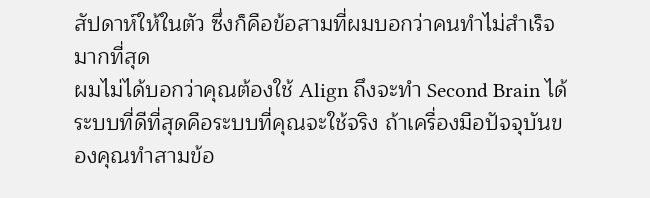สัปดาห์ให้ในตัว ซึ่งก็คือข้อสามที่ผมบอกว่าคนทำไม่สำเร็จมากที่สุด
ผมไม่ได้บอกว่าคุณต้องใช้ Align ถึงจะทำ Second Brain ได้ ระบบที่ดีที่สุดคือระบบที่คุณจะใช้จริง ถ้าเครื่องมือปัจจุบันของคุณทำสามข้อ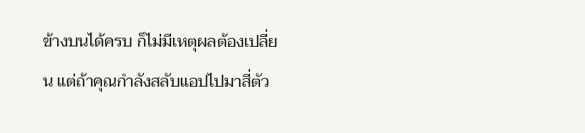ข้างบนได้ครบ ก็ไม่มีเหตุผลต้องเปลี่ยน แต่ถ้าคุณกำลังสลับแอปไปมาสี่ตัว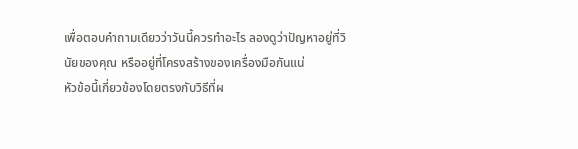เพื่อตอบคำถามเดียวว่าวันนี้ควรทำอะไร ลองดูว่าปัญหาอยู่ที่วินัยของคุณ หรืออยู่ที่โครงสร้างของเครื่องมือกันแน่
หัวข้อนี้เกี่ยวข้องโดยตรงกับวิธีที่ผ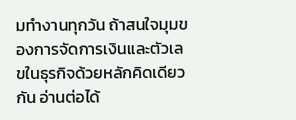มทำงานทุกวัน ถ้าสนใจมุมของการจัดการเงินและตัวเลขในธุรกิจด้วยหลักคิดเดียวกัน อ่านต่อได้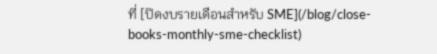ที่ [ปิดงบรายเดือนสำหรับ SME](/blog/close-books-monthly-sme-checklist)